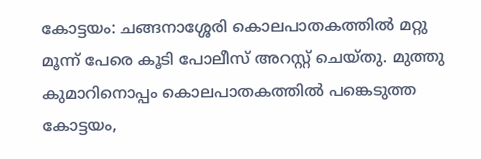കോട്ടയം: ചങ്ങനാശ്ശേരി കൊലപാതകത്തിൽ മറ്റു മൂന്ന് പേരെ കൂടി പോലീസ് അറസ്റ്റ് ചെയ്തു. മുത്തു കുമാറിനൊപ്പം കൊലപാതകത്തിൽ പങ്കെടുത്ത കോട്ടയം,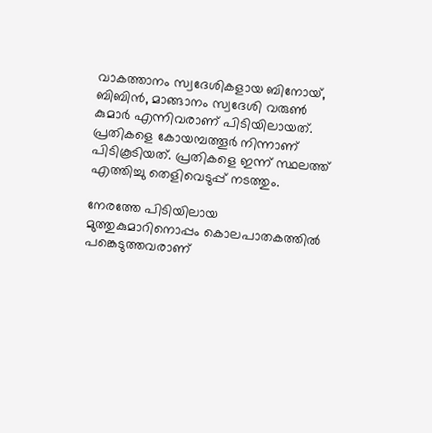വാകത്താനം സ്വദേശികളായ ബിനോയ്, ബിബിൻ, മാങ്ങാനം സ്വദേശി വരുൺ കുമാർ എന്നിവരാണ് പിടിയിലായത്. പ്രതികളെ കോയമ്പത്തൂർ നിന്നാണ് പിടികൂടിയത്. പ്രതികളെ ഇന്ന് സ്ഥലത്ത് എത്തിച്ചു തെളിവെടുപ്പ് നടത്തും.

നേരത്തേ പിടിയിലായ മുത്തുകുമാറിനൊപ്പം കൊലപാതകത്തിൽ പങ്കെടുത്തവരാണ്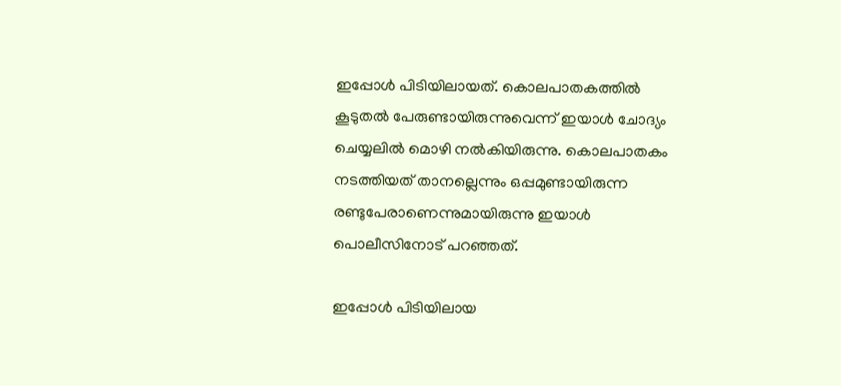ഇപ്പോൾ പിടിയിലായത്. കൊലപാതകത്തിൽ കൂടുതൽ പേരുണ്ടായിരുന്നുവെന്ന് ഇയാൾ ചോദ്യം ചെയ്യലിൽ മൊഴി നൽകിയിരുന്നു. കൊലപാതകം നടത്തിയത് താനല്ലെന്നും ഒപ്പമുണ്ടായിരുന്ന രണ്ടുപേരാണെന്നുമായിരുന്നു ഇയാൾ പൊലീസിനോട് പറഞ്ഞത്.

ഇപ്പോൾ പിടിയിലായ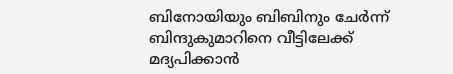ബിനോയിയും ബിബിനും ചേർന്ന് ബിന്ദുകുമാറിനെ വീട്ടിലേക്ക് മദ്യപിക്കാൻ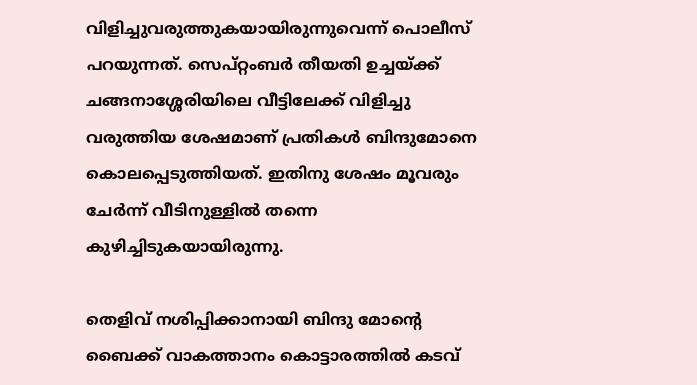വിളിച്ചുവരുത്തുകയായിരുന്നുവെന്ന് പൊലീസ് പറയുന്നത്. സെപ്റ്റംബർ തീയതി ഉച്ചയ്ക്ക് ചങ്ങനാശ്ശേരിയിലെ വീട്ടിലേക്ക് വിളിച്ചു വരുത്തിയ ശേഷമാണ് പ്രതികൾ ബിന്ദുമോനെ കൊലപ്പെടുത്തിയത്. ഇതിനു ശേഷം മൂവരും ചേർന്ന് വീടിനുള്ളിൽ തന്നെ കുഴിച്ചിടുകയായിരുന്നു.

തെളിവ് നശിപ്പിക്കാനായി ബിന്ദു മോന്റെ ബൈക്ക് വാകത്താനം കൊട്ടാരത്തിൽ കടവ്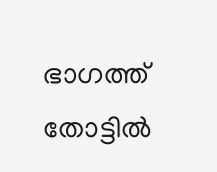ഭാഗത്ത് തോട്ടിൽ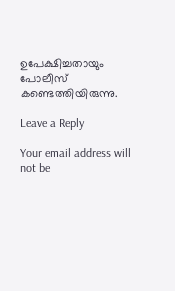ഉപേക്ഷിച്ചതായും പോലീസ് കണ്ടെത്തിയിരുന്നു.

Leave a Reply

Your email address will not be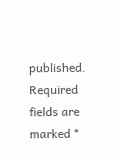published. Required fields are marked *